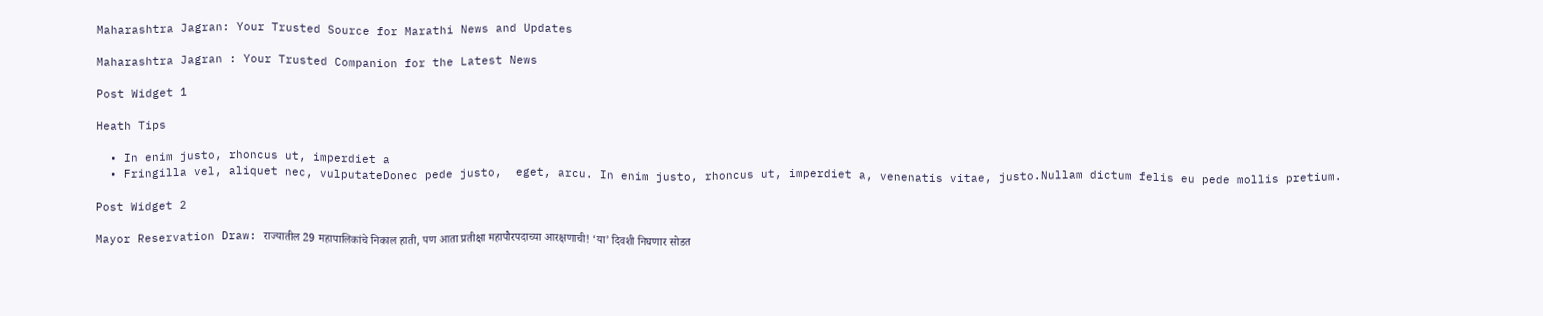Maharashtra Jagran: Your Trusted Source for Marathi News and Updates

Maharashtra Jagran : Your Trusted Companion for the Latest News

Post Widget 1

Heath Tips

  • In enim justo, rhoncus ut, imperdiet a
  • Fringilla vel, aliquet nec, vulputateDonec pede justo,  eget, arcu. In enim justo, rhoncus ut, imperdiet a, venenatis vitae, justo.Nullam dictum felis eu pede mollis pretium.

Post Widget 2

Mayor Reservation Draw: राज्यातील 29 महापालिकांचे निकाल हाती, पण आता प्रतीक्षा महापौरपदाच्या आरक्षणाची! ‘या’ दिवशी निघणार सोडत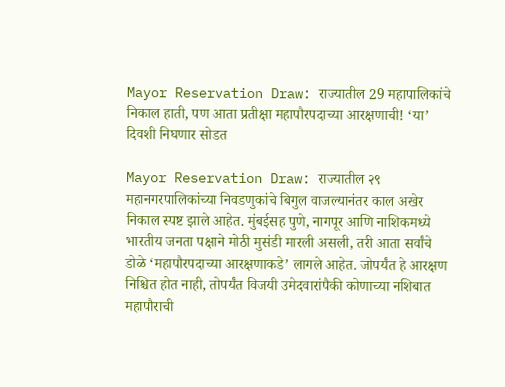Mayor Reservation Draw: राज्यातील 29 महापालिकांचे निकाल हाती, पण आता प्रतीक्षा महापौरपदाच्या आरक्षणाची! ‘या’ दिवशी निघणार सोडत

Mayor Reservation Draw: राज्यातील २९ महानगरपालिकांच्या निवडणुकांचे बिगुल वाजल्यानंतर काल अखेर निकाल स्पष्ट झाले आहेत. मुंबईसह पुणे, नागपूर आणि नाशिकमध्ये भारतीय जनता पक्षाने मोठी मुसंडी मारली असली, तरी आता सर्वांचे डोळे ‘महापौरपदाच्या आरक्षणाकडे’ लागले आहेत. जोपर्यंत हे आरक्षण निश्चित होत नाही, तोपर्यंत विजयी उमेदवारांपैकी कोणाच्या नशिबात महापौराची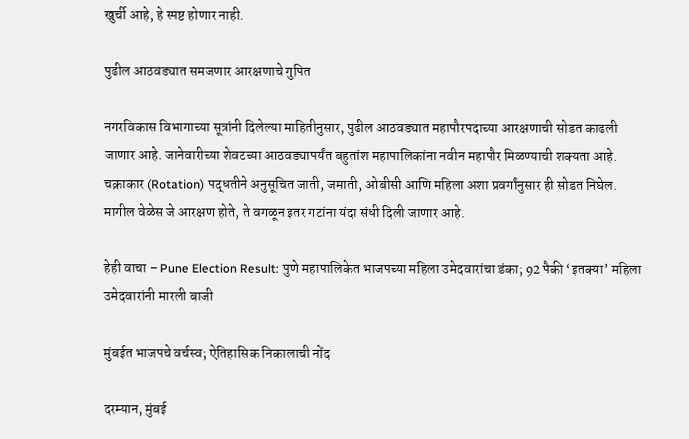खुर्ची आहे, हे स्पष्ट होणार नाही.

पुढील आठवड्यात समजणार आरक्षणाचे गुपित

नगरविकास विभागाच्या सूत्रांनी दिलेल्या माहितीनुसार, पुढील आठवड्यात महापौरपदाच्या आरक्षणाची सोडत काढली जाणार आहे. जानेवारीच्या शेवटच्या आठवड्यापर्यंत बहुतांश महापालिकांना नवीन महापौर मिळण्याची शक्यता आहे. चक्राकार (Rotation) पद्धतीने अनुसूचित जाती, जमाती, ओबीसी आणि महिला अशा प्रवर्गांनुसार ही सोडत निघेल. मागील वेळेस जे आरक्षण होते, ते वगळून इतर गटांना यंदा संधी दिली जाणार आहे.

हेही वाचा – Pune Election Result: पुणे महापालिकेत भाजपच्या महिला उमेदवारांचा डंका; 92 पैकी ‘इतक्या’ महिला उमेदवारांनी मारली बाजी

मुंबईत भाजपचे वर्चस्व; ऐतिहासिक निकालाची नोंद

दरम्यान, मुंबई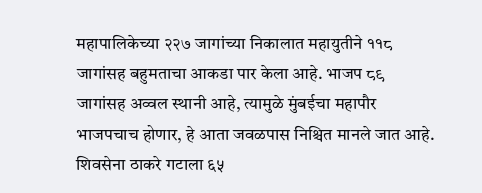महापालिकेच्या २२७ जागांच्या निकालात महायुतीने ११८ जागांसह बहुमताचा आकडा पार केला आहे. भाजप ८९ जागांसह अव्वल स्थानी आहे, त्यामुळे मुंबईचा महापौर भाजपचाच होणार, हे आता जवळपास निश्चित मानले जात आहे. शिवसेना ठाकरे गटाला ६५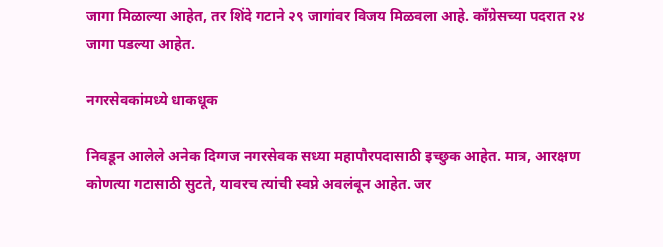जागा मिळाल्या आहेत, तर शिंदे गटाने २९ जागांवर विजय मिळवला आहे. काँग्रेसच्या पदरात २४ जागा पडल्या आहेत.

नगरसेवकांमध्ये धाकधूक

निवडून आलेले अनेक दिग्गज नगरसेवक सध्या महापौरपदासाठी इच्छुक आहेत. मात्र, आरक्षण कोणत्या गटासाठी सुटते, यावरच त्यांची स्वप्ने अवलंबून आहेत. जर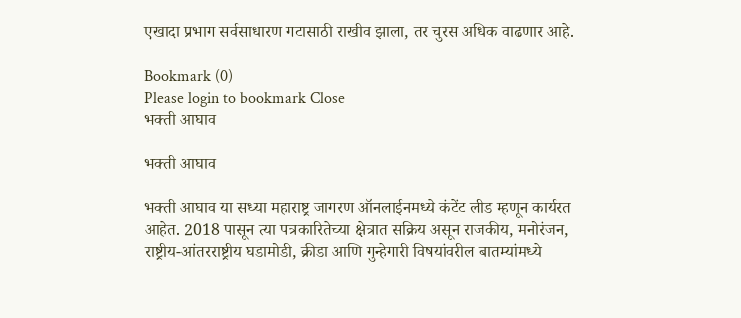एखादा प्रभाग सर्वसाधारण गटासाठी राखीव झाला, तर चुरस अधिक वाढणार आहे.

Bookmark (0)
Please login to bookmark Close
भक्ती आघाव

भक्ती आघाव

भक्ती आघाव या सध्या महाराष्ट्र जागरण ऑनलाईनमध्ये कंटेंट लीड म्हणून कार्यरत आहेत. 2018 पासून त्या पत्रकारितेच्या क्षेत्रात सक्रिय असून राजकीय, मनोरंजन, राष्ट्रीय-आंतरराष्ट्रीय घडामोडी, क्रीडा आणि गुन्हेगारी विषयांवरील बातम्यांमध्ये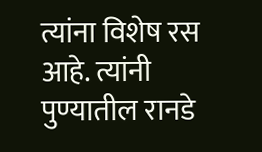त्यांना विशेष रस आहे. त्यांनी पुण्यातील रानडे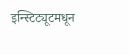इन्स्टिट्यूटमधून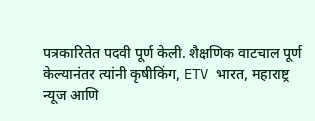पत्रकारितेत पदवी पूर्ण केली. शैक्षणिक वाटचाल पूर्ण केल्यानंतर त्यांनी कृषीकिंग, ETV भारत, महाराष्ट्र न्यूज आणि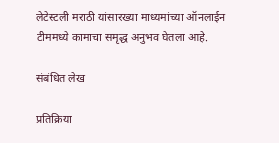लेटेस्टली मराठी यांसारख्या माध्यमांच्या ऑनलाईन टीममध्ये कामाचा समृद्ध अनुभव घेतला आहे.

संबंधित लेख

प्रतिक्रिया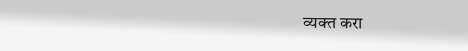व्यक्त करा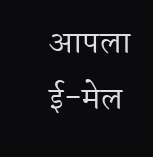आपला ई-मेल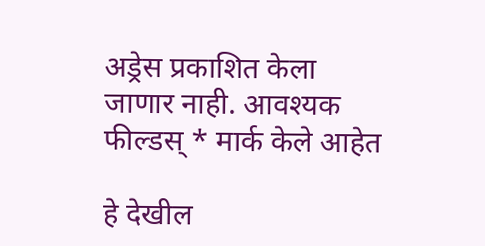अड्रेस प्रकाशित केला जाणार नाही. आवश्यक फील्डस् * मार्क केले आहेत

हे देखील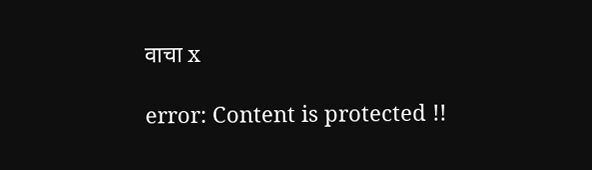वाचा x

error: Content is protected !!